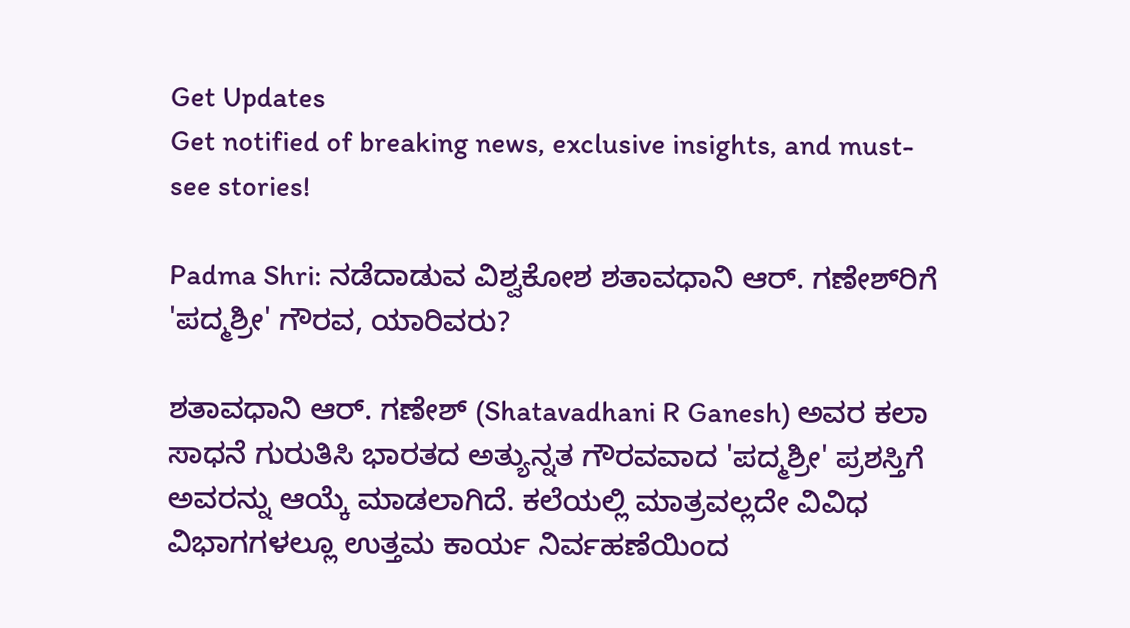Get Updates
Get notified of breaking news, exclusive insights, and must-see stories!

Padma Shri: ನಡೆದಾಡುವ ವಿಶ್ವಕೋಶ ಶತಾವಧಾನಿ ಆರ್. ಗಣೇಶ್‌ರಿಗೆ 'ಪದ್ಮಶ್ರೀ' ಗೌರವ, ಯಾರಿವರು?

ಶತಾವಧಾನಿ ಆರ್. ಗಣೇಶ್ (Shatavadhani R Ganesh) ಅವರ ಕಲಾ ಸಾಧನೆ ಗುರುತಿಸಿ ಭಾರತದ ಅತ್ಯುನ್ನತ ಗೌರವವಾದ 'ಪದ್ಮಶ್ರೀ' ಪ್ರಶಸ್ತಿಗೆ ಅವರನ್ನು ಆಯ್ಕೆ ಮಾಡಲಾಗಿದೆ. ಕಲೆಯಲ್ಲಿ ಮಾತ್ರವಲ್ಲದೇ ವಿವಿಧ ವಿಭಾಗಗಳಲ್ಲೂ ಉತ್ತಮ ಕಾರ್ಯ ನಿರ್ವಹಣೆಯಿಂದ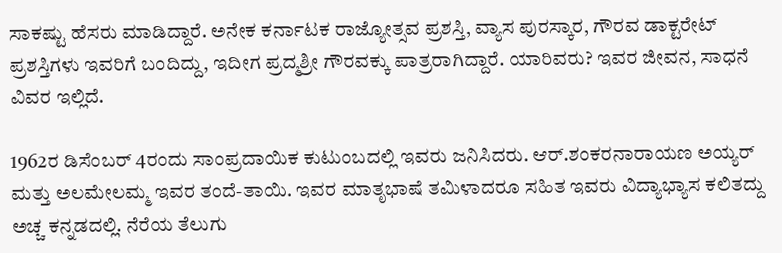ಸಾಕಷ್ಟು ಹೆಸರು ಮಾಡಿದ್ದಾರೆ. ಅನೇಕ ಕರ್ನಾಟಕ ರಾಜ್ಯೋತ್ಸವ ಪ್ರಶಸ್ತಿ, ವ್ಯಾಸ ಪುರಸ್ಕಾರ, ಗೌರವ ಡಾಕ್ಟರೇಟ್ ಪ್ರಶಸ್ತಿಗಳು ಇವರಿಗೆ ಬಂದಿದ್ದು, ಇದೀಗ ಪ್ರದ್ಮಶ್ರೀ ಗೌರವಕ್ಕು ಪಾತ್ರರಾಗಿದ್ದಾರೆ. ಯಾರಿವರು? ಇವರ ಜೀವನ, ಸಾಧನೆ ವಿವರ ಇಲ್ಲಿದೆ.

1962ರ ಡಿಸೆಂಬರ್ 4ರಂದು ಸಾಂಪ್ರದಾಯಿಕ ಕುಟುಂಬದಲ್ಲಿ ಇವರು ಜನಿಸಿದರು. ಆರ್.ಶಂಕರನಾರಾಯಣ ಅಯ್ಯರ್ ಮತ್ತು ಅಲಮೇಲಮ್ಮ ಇವರ ತಂದೆ-ತಾಯಿ. ಇವರ ಮಾತೃಭಾಷೆ ತಮಿಳಾದರೂ ಸಹಿತ ಇವರು ವಿದ್ಯಾಭ್ಯಾಸ ಕಲಿತದ್ದು ಅಚ್ಚ ಕನ್ನಡದಲ್ಲಿ. ನೆರೆಯ ತೆಲುಗು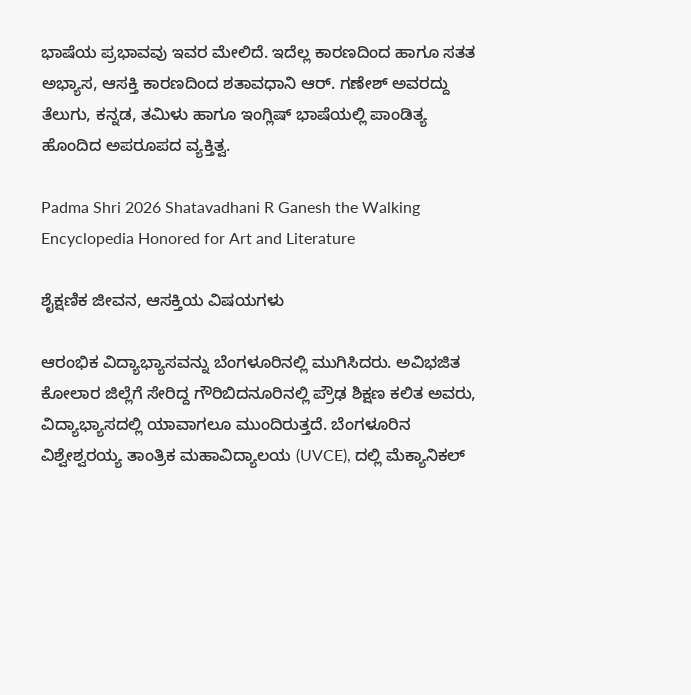ಭಾಷೆಯ ಪ್ರಭಾವವು ಇವರ ಮೇಲಿದೆ. ಇದೆಲ್ಲ ಕಾರಣದಿಂದ ಹಾಗೂ ಸತತ ಅಭ್ಯಾಸ, ಆಸಕ್ತಿ ಕಾರಣದಿಂದ ಶತಾವಧಾನಿ ಆರ್. ಗಣೇಶ್ ಅವರದ್ದು ತೆಲುಗು, ಕನ್ನಡ, ತಮಿಳು ಹಾಗೂ ಇಂಗ್ಲಿಷ್ ಭಾಷೆಯಲ್ಲಿ ಪಾಂಡಿತ್ಯ ಹೊಂದಿದ ಅಪರೂಪದ ವ್ಯಕ್ತಿತ್ವ.

Padma Shri 2026 Shatavadhani R Ganesh the Walking Encyclopedia Honored for Art and Literature

ಶೈಕ್ಷಣಿಕ ಜೀವನ, ಆಸಕ್ತಿಯ ವಿಷಯಗಳು

ಆರಂಭಿಕ ವಿದ್ಯಾಭ್ಯಾಸವನ್ನು ಬೆಂಗಳೂರಿನಲ್ಲಿ ಮುಗಿಸಿದರು. ಅವಿಭಜಿತ ಕೋಲಾರ ಜಿಲ್ಲೆಗೆ ಸೇರಿದ್ದ ಗೌರಿಬಿದನೂರಿನಲ್ಲಿ ಪ್ರೌಢ ಶಿಕ್ಷಣ ಕಲಿತ ಅವರು, ವಿದ್ಯಾಭ್ಯಾಸದಲ್ಲಿ ಯಾವಾಗಲೂ ಮುಂದಿರುತ್ತದೆ. ಬೆಂಗಳೂರಿನ ವಿಶ್ವೇಶ್ವರಯ್ಯ ತಾಂತ್ರಿಕ ಮಹಾವಿದ್ಯಾಲಯ (UVCE), ದಲ್ಲಿ ಮೆಕ್ಯಾನಿಕಲ್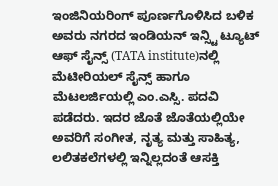ಇಂಜಿನಿಯರಿಂಗ್ ಪೂರ್ಣಗೊಳಿಸಿದ ಬಳಿಕ ಅವರು ನಗರದ ಇಂಡಿಯನ್ ಇನ್ಸ್ಟಿ ಟ್ಯೂಟ್ ಆಫ್ ಸೈನ್ಸ್ (TATA institute)ನಲ್ಲಿ ಮೆಟೀರಿಯಲ್ ಸೈನ್ಸ್ ಹಾಗೂ ಮೆಟಲರ್ಜಿಯಲ್ಲಿ ಎಂ.ಎಸ್ಸಿ. ಪದವಿ ಪಡೆದರು. ಇದರ ಜೊತೆ ಜೊತೆಯಲ್ಲಿಯೇ ಅವರಿಗೆ ಸಂಗೀತ, ನೃತ್ಯ ಮತ್ತು ಸಾಹಿತ್ಯ, ಲಲಿತಕಲೆಗಳಲ್ಲಿ ಇನ್ನಿಲ್ಲದಂತೆ ಆಸಕ್ತಿ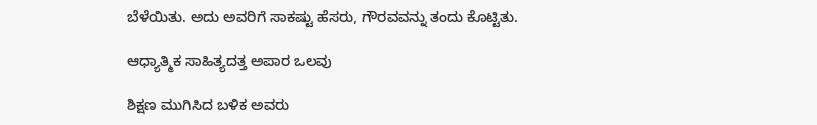ಬೆಳೆಯಿತು. ಅದು ಅವರಿಗೆ ಸಾಕಷ್ಟು ಹೆಸರು, ಗೌರವವನ್ನು ತಂದು ಕೊಟ್ಟಿತು.

ಆಧ್ಯಾತ್ಮಿಕ ಸಾಹಿತ್ಯದತ್ತ ಅಪಾರ ಒಲವು

ಶಿಕ್ಷಣ ಮುಗಿಸಿದ ಬಳಿಕ ಅವರು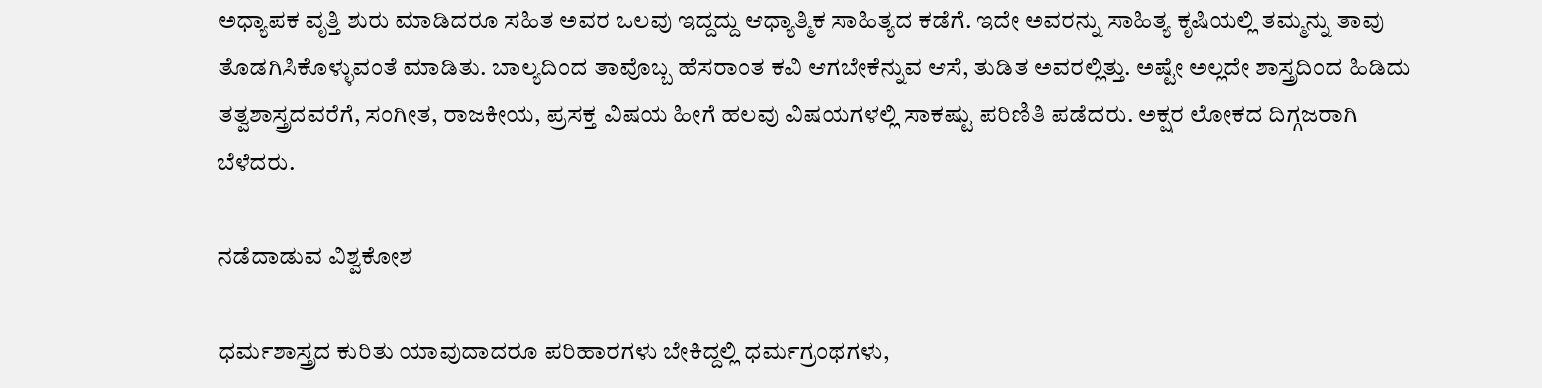ಅಧ್ಯಾಪಕ ವೃತ್ತಿ ಶುರು ಮಾಡಿದರೂ ಸಹಿತ ಅವರ ಒಲವು ಇದ್ದದ್ದು ಆಧ್ಯಾತ್ಮಿಕ ಸಾಹಿತ್ಯದ ಕಡೆಗೆ. ಇದೇ ಅವರನ್ನು ಸಾಹಿತ್ಯ ಕೃಷಿಯಲ್ಲಿ ತಮ್ಮನ್ನು ತಾವು ತೊಡಗಿಸಿಕೊಳ್ಳುವಂತೆ ಮಾಡಿತು. ಬಾಲ್ಯದಿಂದ ತಾವೊಬ್ಬ ಹೆಸರಾಂತ ಕವಿ ಆಗಬೇಕೆನ್ನುವ ಆಸೆ, ತುಡಿತ ಅವರಲ್ಲಿತ್ತು. ಅಷ್ಟೇ ಅಲ್ಲದೇ ಶಾಸ್ತ್ರದಿಂದ ಹಿಡಿದು ತತ್ವಶಾಸ್ತ್ರದವರೆಗೆ, ಸಂಗೀತ, ರಾಜಕೀಯ, ಪ್ರಸಕ್ತ ವಿಷಯ ಹೀಗೆ ಹಲವು ವಿಷಯಗಳಲ್ಲಿ ಸಾಕಷ್ಟು ಪರಿಣಿತಿ ಪಡೆದರು. ಅಕ್ಷರ ಲೋಕದ ದಿಗ್ಗಜರಾಗಿ ಬೆಳೆದರು.

ನಡೆದಾಡುವ ವಿಶ್ವಕೋಶ

ಧರ್ಮಶಾಸ್ತ್ರದ ಕುರಿತು ಯಾವುದಾದರೂ ಪರಿಹಾರಗಳು ಬೇಕಿದ್ದಲ್ಲಿ ಧರ್ಮಗ್ರಂಥಗಳು,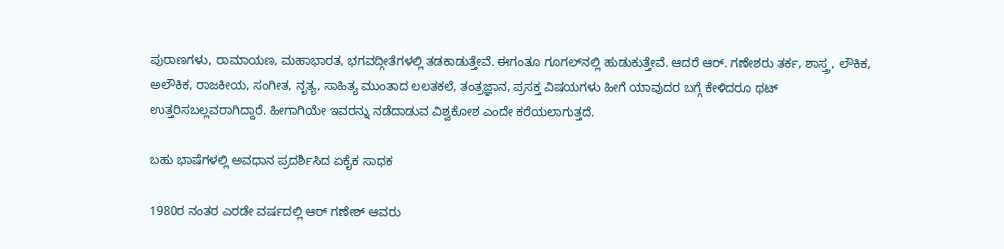ಪುರಾಣಗಳು, ರಾಮಾಯಣ, ಮಹಾಭಾರತ, ಭಗವದ್ಗೀತೆಗಳಲ್ಲಿ ತಡಕಾಡುತ್ತೇವೆ. ಈಗಂತೂ ಗೂಗಲ್‌ನಲ್ಲಿ ಹುಡುಕುತ್ತೇವೆ. ಆದರೆ ಆರ್. ಗಣೇಶರು ತರ್ಕ, ಶಾಸ್ತ್ರ, ಲೌಕಿಕ, ಅಲೌಕಿಕ, ರಾಜಕೀಯ, ಸಂಗೀತ, ನೃತ್ಯ, ಸಾಹಿತ್ಯ ಮುಂತಾದ ಲಲತಕಲೆ, ತಂತ್ರಜ್ಞಾನ, ಪ್ರಸಕ್ತ ವಿಷಯಗಳು ಹೀಗೆ ಯಾವುದರ ಬಗ್ಗೆ ಕೇಳಿದರೂ ಥಟ್ ಉತ್ತರಿಸಬಲ್ಲವರಾಗಿದ್ದಾರೆ. ಹೀಗಾಗಿಯೇ ಇವರನ್ನು ನಡೆದಾಡುವ ವಿಶ್ವಕೋಶ ಎಂದೇ ಕರೆಯಲಾಗುತ್ತದೆ.

ಬಹು ಭಾಷೆಗಳಲ್ಲಿ ಅವಧಾನ ಪ್ರದರ್ಶಿಸಿದ ಏಕೈಕ ಸಾಧಕ

1980ರ ನಂತರ ಎರಡೇ ವರ್ಷದಲ್ಲಿ ಆರ್‌ ಗಣೇಶ್ ಆವರು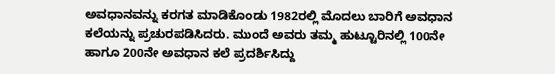ಅವಧಾನವನ್ನು ಕರಗತ ಮಾಡಿಕೊಂಡು 1982ರಲ್ಲಿ ಮೊದಲು ಬಾರಿಗೆ ಅವಧಾನ ಕಲೆಯನ್ನು ಪ್ರಚುರಪಡಿಸಿದರು. ಮುಂದೆ ಅವರು ತಮ್ಮ ಹುಟ್ಟೂರಿನಲ್ಲಿ 100ನೇ ಹಾಗೂ 200ನೇ ಅವಧಾನ ಕಲೆ ಪ್ರದರ್ಶಿಸಿದ್ದು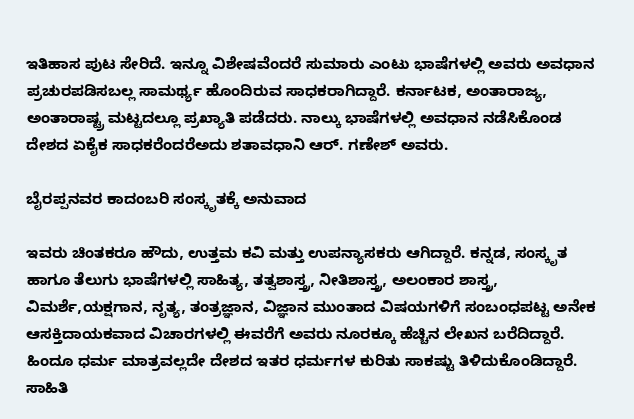ಇತಿಹಾಸ ಪುಟ ಸೇರಿದೆ. ಇನ್ನೂ ವಿಶೇಷವೆಂದರೆ ಸುಮಾರು ಎಂಟು ಭಾಷೆಗಳಲ್ಲಿ ಅವರು ಅವಧಾನ ಪ್ರಚುರಪಡಿಸಬಲ್ಲ ಸಾಮರ್ಥ್ಯ ಹೊಂದಿರುವ ಸಾಧಕರಾಗಿದ್ದಾರೆ. ಕರ್ನಾಟಕ, ಅಂತಾರಾಜ್ಯ, ಅಂತಾರಾಷ್ಟ್ರ ಮಟ್ಟದಲ್ಲೂ ಪ್ರಖ್ಯಾತಿ ಪಡೆದರು. ನಾಲ್ಕು ಭಾಷೆಗಳಲ್ಲಿ ಅವಧಾನ ನಡೆಸಿಕೊಂಡ ದೇಶದ ಏಕೈಕ ಸಾಧಕರೆಂದರೆಅದು ಶತಾವಧಾನಿ ಆರ್. ಗಣೇಶ್ ಅವರು.

ಬೈರಪ್ಪನವರ ಕಾದಂಬರಿ ಸಂಸ್ಕೃತಕ್ಕೆ ಅನುವಾದ

ಇವರು ಚಿಂತಕರೂ ಹೌದು, ಉತ್ತಮ ಕವಿ ಮತ್ತು ಉಪನ್ಯಾಸಕರು ಆಗಿದ್ದಾರೆ. ಕನ್ನಡ, ಸಂಸ್ಕೃತ ಹಾಗೂ ತೆಲುಗು ಭಾಷೆಗಳಲ್ಲಿ ಸಾಹಿತ್ಯ, ತತ್ವಶಾಸ್ತ್ರ, ನೀತಿಶಾಸ್ತ್ರ, ಅಲಂಕಾರ ಶಾಸ್ತ್ರ, ವಿಮರ್ಶೆ,ಯಕ್ಷಗಾನ, ನೃತ್ಯ, ತಂತ್ರಜ್ಞಾನ, ವಿಜ್ಞಾನ ಮುಂತಾದ ವಿಷಯಗಳಿಗೆ ಸಂಬಂಧಪಟ್ಟ ಅನೇಕ ಆಸಕ್ತಿದಾಯಕವಾದ ವಿಚಾರಗಳಲ್ಲಿ ಈವರೆಗೆ ಅವರು ನೂರಕ್ಕೂ ಹೆಚ್ಚಿನ ಲೇಖನ ಬರೆದಿದ್ದಾರೆ. ಹಿಂದೂ ಧರ್ಮ ಮಾತ್ರವಲ್ಲದೇ ದೇಶದ ಇತರ ಧರ್ಮಗಳ ಕುರಿತು ಸಾಕಷ್ಟು ತಿಳಿದುಕೊಂಡಿದ್ದಾರೆ. ಸಾಹಿತಿ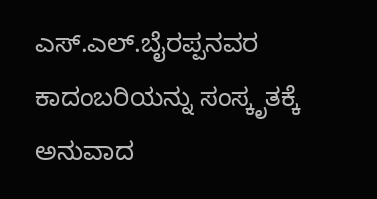ಎಸ್‌.ಎಲ್.ಬೈರಪ್ಪನವರ ಕಾದಂಬರಿಯನ್ನು ಸಂಸ್ಕೃತಕ್ಕೆ ಅನುವಾದ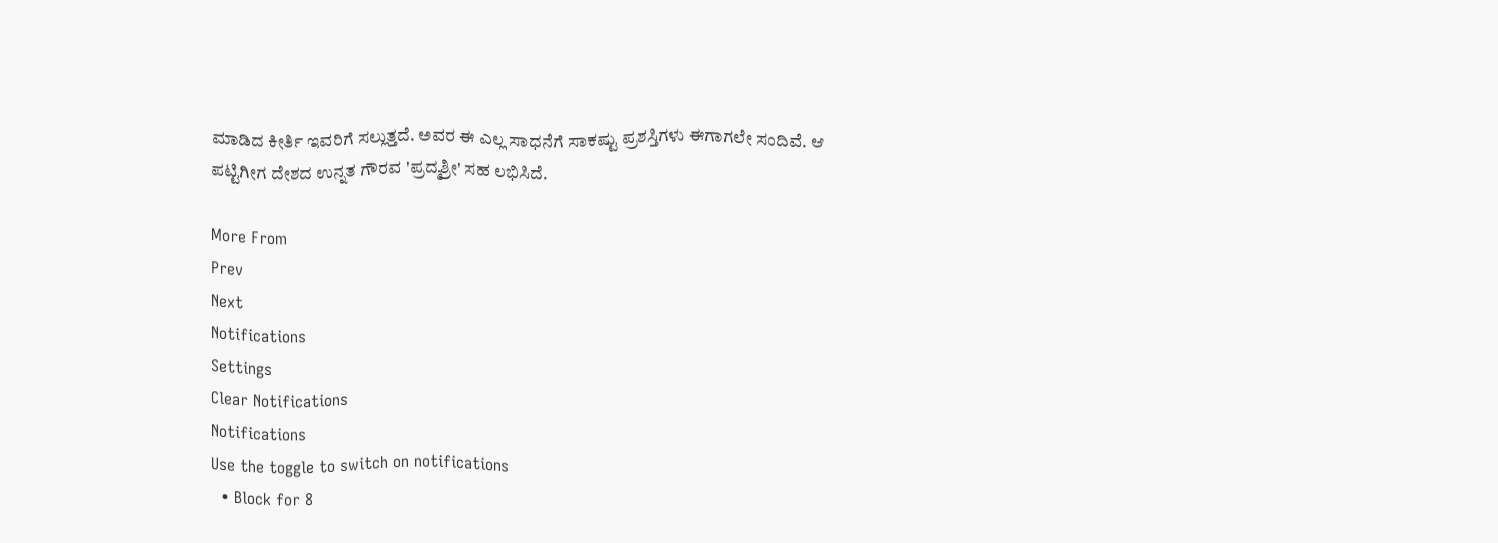ಮಾಡಿದ ಕೀರ್ತಿ ಇವರಿಗೆ ಸಲ್ಲುತ್ತದೆ. ಅವರ ಈ ಎಲ್ಲ ಸಾಧನೆಗೆ ಸಾಕಷ್ಟು ಪ್ರಶಸ್ತಿಗಳು ಈಗಾಗಲೇ ಸಂದಿವೆ. ಆ ಪಟ್ಟಿಗೀಗ ದೇಶದ ಉನ್ನತ ಗೌರವ 'ಪ್ರದ್ಮಶ್ರೀ' ಸಹ ಲಭಿಸಿದೆ.

More From
Prev
Next
Notifications
Settings
Clear Notifications
Notifications
Use the toggle to switch on notifications
  • Block for 8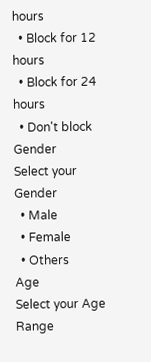hours
  • Block for 12 hours
  • Block for 24 hours
  • Don't block
Gender
Select your Gender
  • Male
  • Female
  • Others
Age
Select your Age Range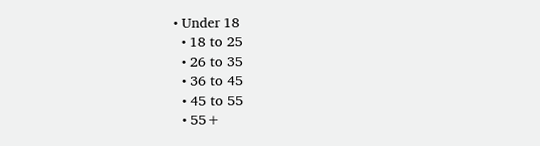• Under 18
  • 18 to 25
  • 26 to 35
  • 36 to 45
  • 45 to 55
  • 55+